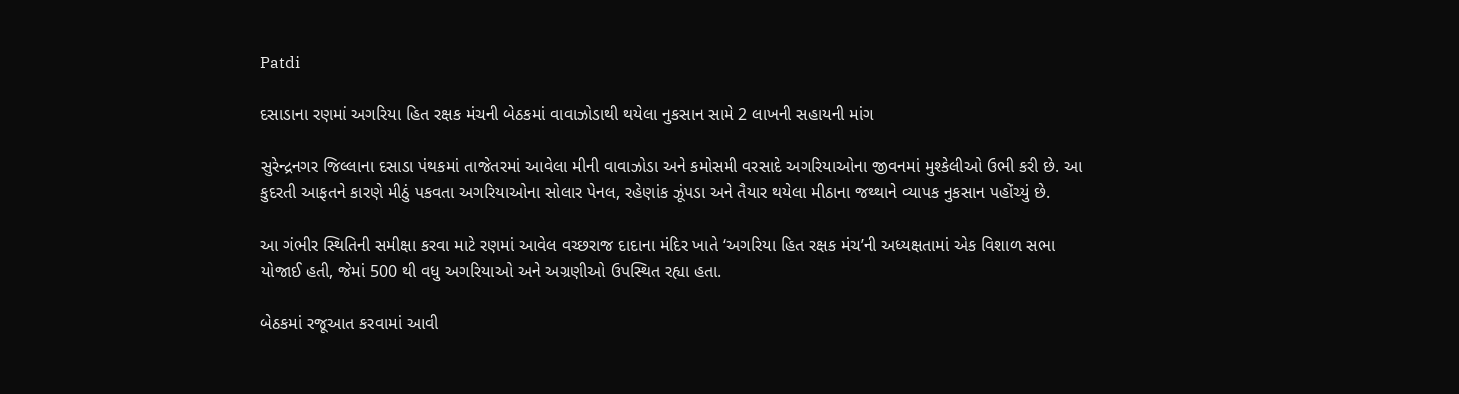Patdi

દસાડાના રણમાં અગરિયા હિત રક્ષક મંચની બેઠકમાં વાવાઝોડાથી થયેલા નુકસાન સામે 2 લાખની સહાયની માંગ

સુરેન્દ્રનગર જિલ્લાના દસાડા પંથકમાં તાજેતરમાં આવેલા મીની વાવાઝોડા અને કમોસમી વરસાદે અગરિયાઓના જીવનમાં મુશ્કેલીઓ ઉભી કરી છે. આ કુદરતી આફતને કારણે મીઠું પકવતા અગરિયાઓના સોલાર પેનલ, રહેણાંક ઝૂંપડા અને તૈયાર થયેલા મીઠાના જથ્થાને વ્યાપક નુકસાન પહોંચ્યું છે.

આ ગંભીર સ્થિતિની સમીક્ષા કરવા માટે રણમાં આવેલ વચ્છરાજ દાદાના મંદિર ખાતે ‘અગરિયા હિત રક્ષક મંચ’ની અધ્યક્ષતામાં એક વિશાળ સભા યોજાઈ હતી, જેમાં 500 થી વધુ અગરિયાઓ અને અગ્રણીઓ ઉપસ્થિત રહ્યા હતા.

બેઠકમાં રજૂઆત કરવામાં આવી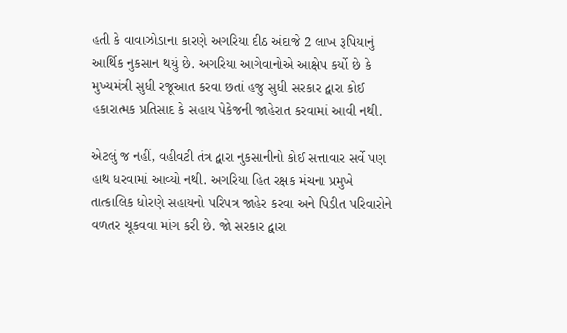હતી કે વાવાઝોડાના કારણે અગરિયા દીઠ અંદાજે 2 લાખ રૂપિયાનું આર્થિક નુકસાન થયું છે. અગરિયા આગેવાનોએ આક્ષેપ કર્યો છે કે મુખ્યમંત્રી સુધી રજૂઆત કરવા છતાં હજુ સુધી સરકાર દ્વારા કોઈ હકારાત્મક પ્રતિસાદ કે સહાય પેકેજની જાહેરાત કરવામાં આવી નથી.

એટલું જ નહીં, વહીવટી તંત્ર દ્વારા નુકસાનીનો કોઈ સત્તાવાર સર્વે પણ હાથ ધરવામાં આવ્યો નથી. અગરિયા હિત રક્ષક મંચના પ્રમુખે તાત્કાલિક ધોરણે સહાયનો પરિપત્ર જાહેર કરવા અને પિડીત પરિવારોને વળતર ચૂકવવા માંગ કરી છે. જો સરકાર દ્વારા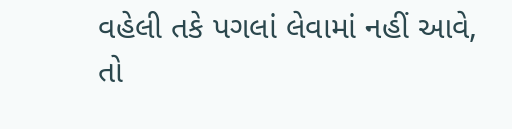વહેલી તકે પગલાં લેવામાં નહીં આવે, તો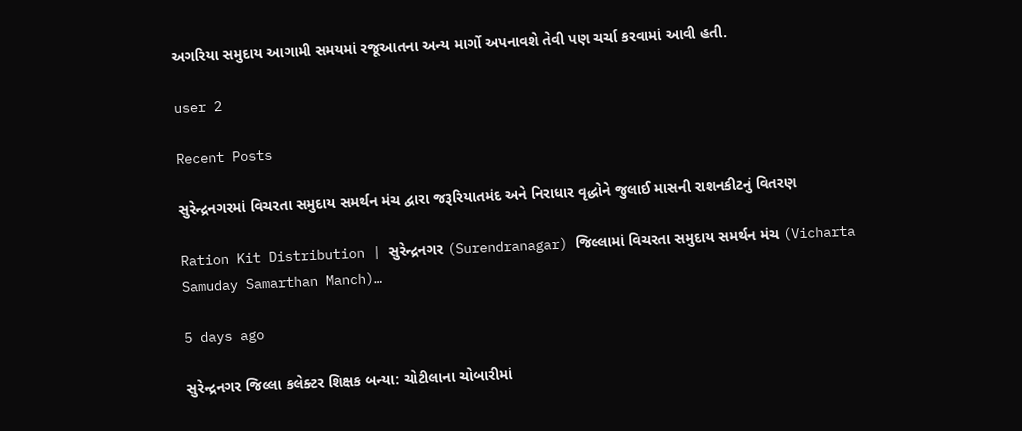અગરિયા સમુદાય આગામી સમયમાં રજૂઆતના અન્ય માર્ગો અપનાવશે તેવી પણ ચર્ચા કરવામાં આવી હતી.

user 2

Recent Posts

સુરેન્દ્રનગરમાં વિચરતા સમુદાય સમર્થન મંચ દ્વારા જરૂરિયાતમંદ અને નિરાધાર વૃદ્ધોને જુલાઈ માસની રાશનકીટનું વિતરણ

Ration Kit Distribution | સુરેન્દ્રનગર (Surendranagar) જિલ્લામાં વિચરતા સમુદાય સમર્થન મંચ (Vicharta Samuday Samarthan Manch)…

5 days ago

સુરેન્દ્રનગર જિલ્લા કલેક્ટર શિક્ષક બન્યા: ચોટીલાના ચોબારીમાં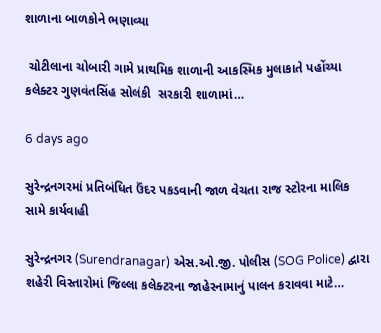શાળાના બાળકોને ભણાવ્યા

 ચોટીલાના ચોબારી ગામે પ્રાથમિક શાળાની આકસ્મિક મુલાકાતે પહોંચ્યા કલેક્ટર ગુણવંતસિંહ સોલંકી  સરકારી શાળામાં…

6 days ago

સુરેન્દ્રનગરમાં પ્રતિબંધિત ઉંદર પકડવાની જાળ વેચતા રાજ સ્ટોરના માલિક સામે કાર્યવાહી

સુરેન્દ્રનગર (Surendranagar) એસ.ઓ.જી. પોલીસ (SOG Police) દ્વારા શહેરી વિસ્તારોમાં જિલ્લા કલેક્ટરના જાહેરનામાનું પાલન કરાવવા માટે…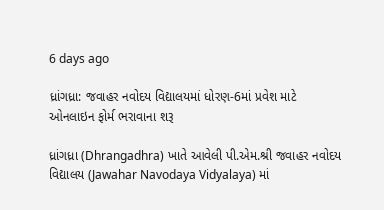6 days ago

ધ્રાંગધ્રા: જવાહર નવોદય વિદ્યાલયમાં ધોરણ-6માં પ્રવેશ માટે ઓનલાઇન ફોર્મ ભરાવાના શરૂ

ધ્રાંગધ્રા (Dhrangadhra) ખાતે આવેલી પી.એમ.શ્રી જવાહર નવોદય વિદ્યાલય (Jawahar Navodaya Vidyalaya) માં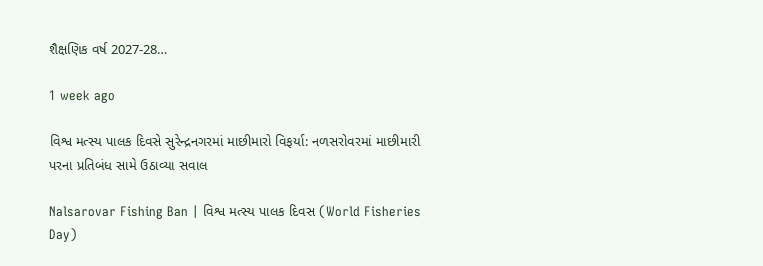શૈક્ષણિક વર્ષ 2027-28…

1 week ago

વિશ્વ મત્સ્ય પાલક દિવસે સુરેન્દ્રનગરમાં માછીમારો વિફર્યા: નળસરોવરમાં માછીમારી પરના પ્રતિબંધ સામે ઉઠાવ્યા સવાલ

Nalsarovar Fishing Ban | વિશ્વ મત્સ્ય પાલક દિવસ (World Fisheries Day)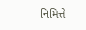નિમિત્તે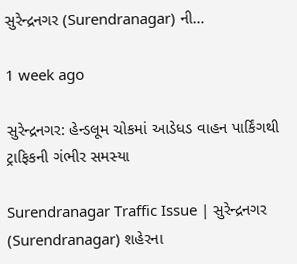સુરેન્દ્રનગર (Surendranagar) ની…

1 week ago

સુરેન્દ્રનગર: હેન્ડલૂમ ચોકમાં આડેધડ વાહન પાર્કિંગથી ટ્રાફિકની ગંભીર સમસ્યા

Surendranagar Traffic Issue | સુરેન્દ્રનગર (Surendranagar) શહેરના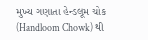મુખ્ય ગણાતા હેન્ડલૂમ ચોક (Handloom Chowk) થી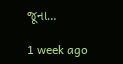જૂના…

1 week ago